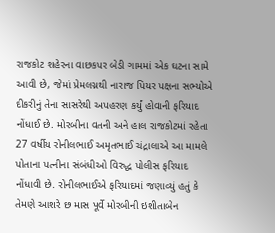રાજકોટ શહેરના વાછકપર બેડી ગામમાં એક ઘટના સામે આવી છે, જેમાં પ્રેમલગ્નથી નારાજ પિયર પક્ષના સભ્યોએ દીકરીનું તેના સાસરેથી અપહરણ કર્યું હોવાની ફરિયાદ નોંધાઈ છે. મોરબીના વતની અને હાલ રાજકોટમાં રહેતા 27 વર્ષીય રોનીલભાઈ અમૃતભાઈ ચંદ્રાલાએ આ મામલે પોતાના પત્નીના સંબંધીઓ વિરુદ્ધ પોલીસ ફરિયાદ નોંધાવી છે. રોનીલભાઈએ ફરિયાદમાં જણાવ્યું હતું કે તેમણે આશરે છ માસ પૂર્વે મોરબીની ઇશીતાબેન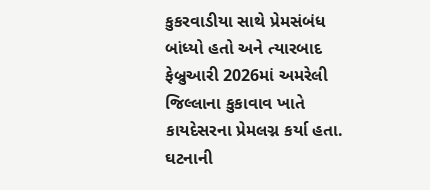કુકરવાડીયા સાથે પ્રેમસંબંધ બાંધ્યો હતો અને ત્યારબાદ ફેબ્રુઆરી 2026માં અમરેલી જિલ્લાના કુકાવાવ ખાતે કાયદેસરના પ્રેમલગ્ન કર્યા હતા.
ઘટનાની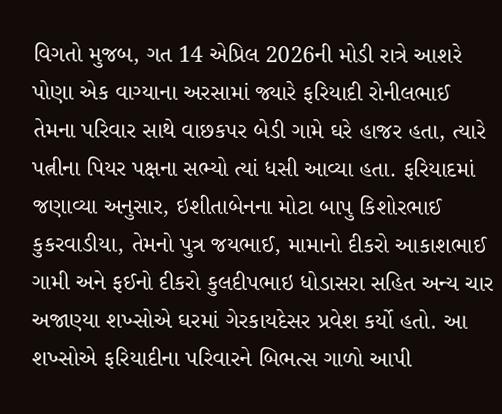વિગતો મુજબ, ગત 14 એપ્રિલ 2026ની મોડી રાત્રે આશરે પોણા એક વાગ્યાના અરસામાં જ્યારે ફરિયાદી રોનીલભાઈ તેમના પરિવાર સાથે વાછકપર બેડી ગામે ઘરે હાજર હતા, ત્યારે પત્નીના પિયર પક્ષના સભ્યો ત્યાં ધસી આવ્યા હતા. ફરિયાદમાં જણાવ્યા અનુસાર, ઇશીતાબેનના મોટા બાપુ કિશોરભાઈ કુકરવાડીયા, તેમનો પુત્ર જયભાઈ, મામાનો દીકરો આકાશભાઈ ગામી અને ફઈનો દીકરો કુલદીપભાઇ ધોડાસરા સહિત અન્ય ચાર અજાણ્યા શખ્સોએ ઘરમાં ગેરકાયદેસર પ્રવેશ કર્યો હતો. આ શખ્સોએ ફરિયાદીના પરિવારને બિભત્સ ગાળો આપી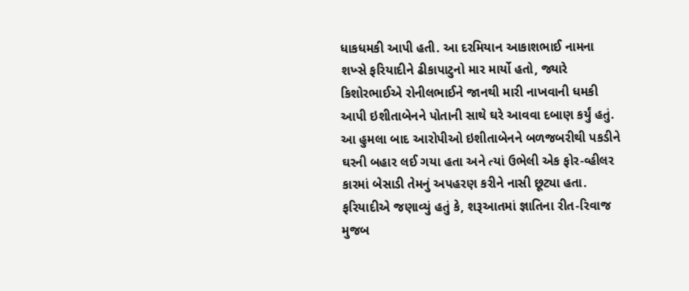ધાકધમકી આપી હતી. આ દરમિયાન આકાશભાઈ નામના શખ્સે ફરિયાદીને ઢીકાપાટુનો માર માર્યો હતો, જ્યારે કિશોરભાઈએ રોનીલભાઈને જાનથી મારી નાખવાની ધમકી આપી ઇશીતાબેનને પોતાની સાથે ઘરે આવવા દબાણ કર્યું હતું.
આ હુમલા બાદ આરોપીઓ ઇશીતાબેનને બળજબરીથી પકડીને ઘરની બહાર લઈ ગયા હતા અને ત્યાં ઉભેલી એક ફોર-વ્હીલર કારમાં બેસાડી તેમનું અપહરણ કરીને નાસી છૂટ્યા હતા. ફરિયાદીએ જણાવ્યું હતું કે, શરૂઆતમાં જ્ઞાતિના રીત-રિવાજ મુજબ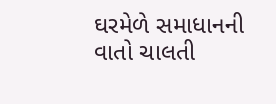ઘરમેળે સમાધાનની વાતો ચાલતી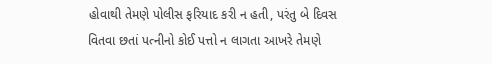હોવાથી તેમણે પોલીસ ફરિયાદ કરી ન હતી, પરંતુ બે દિવસ વિતવા છતાં પત્નીનો કોઈ પત્તો ન લાગતા આખરે તેમણે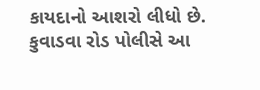કાયદાનો આશરો લીધો છે. કુવાડવા રોડ પોલીસે આ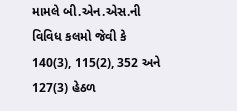મામલે બી.એન.એસ.ની વિવિધ કલમો જેવી કે 140(3), 115(2), 352 અને 127(3) હેઠળ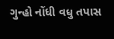ગુન્હો નોંધી વધુ તપાસ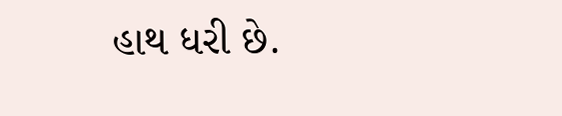હાથ ધરી છે.